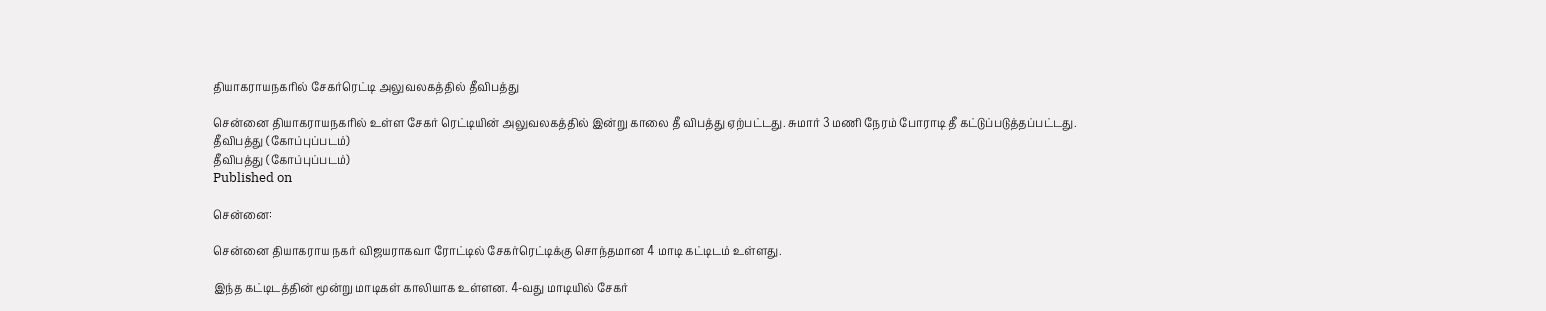தியாகராயநகரில் சேகர்ரெட்டி அலுவலகத்தில் தீவிபத்து

சென்னை தியாகராயநகரில் உள்ள சேகர் ரெட்டியின் அலுவலகத்தில் இன்று காலை தீ விபத்து ஏற்பட்டது. சுமார் 3 மணி நேரம் போராடி தீ கட்டுப்படுத்தப்பட்டது.
தீவிபத்து (கோப்புப்படம்)
தீவிபத்து (கோப்புப்படம்)
Published on

சென்னை:

சென்னை தியாகராய நகர் விஜயராகவா ரோட்டில் சேகர்ரெட்டிக்கு சொந்தமான 4 மாடி கட்டிடம் உள்ளது.

இந்த கட்டிடத்தின் மூன்று மாடிகள் காலியாக உள்ளன. 4-வது மாடியில் சேகர்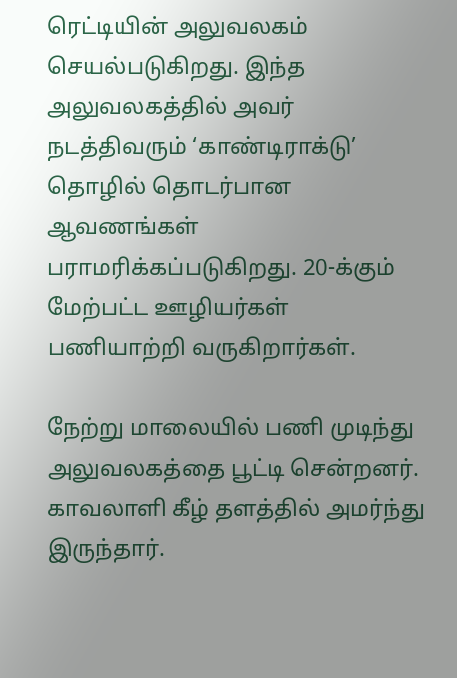ரெட்டியின் அலுவலகம் செயல்படுகிறது. இந்த அலுவலகத்தில் அவர் நடத்திவரும் ‘காண்டிராக்டு’ தொழில் தொடர்பான ஆவணங்கள் பராமரிக்கப்படுகிறது. 20-க்கும் மேற்பட்ட ஊழியர்கள் பணியாற்றி வருகிறார்கள்.

நேற்று மாலையில் பணி முடிந்து அலுவலகத்தை பூட்டி சென்றனர். காவலாளி கீழ் தளத்தில் அமர்ந்து இருந்தார்.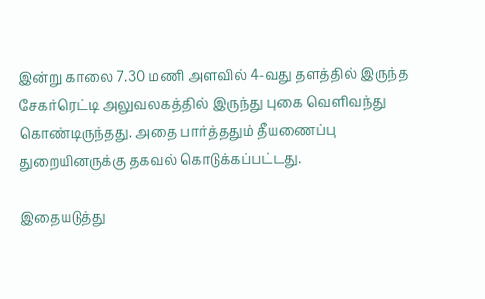இன்று காலை 7.30 மணி அளவில் 4-வது தளத்தில் இருந்த சேகர்ரெட்டி அலுவலகத்தில் இருந்து புகை வெளிவந்து கொண்டிருந்தது. அதை பார்த்ததும் தீயணைப்பு துறையினருக்கு தகவல் கொடுக்கப்பட்டது.

இதையடுத்து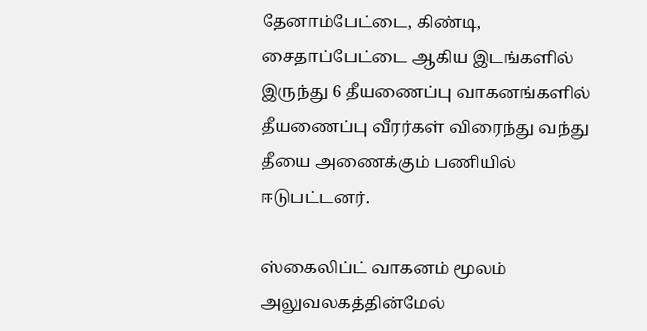தேனாம்பேட்டை, கிண்டி, சைதாப்பேட்டை ஆகிய இடங்களில் இருந்து 6 தீயணைப்பு வாகனங்களில் தீயணைப்பு வீரர்கள் விரைந்து வந்து தீயை அணைக்கும் பணியில் ஈடுபட்டனர்.

ஸ்கைலிப்ட் வாகனம் மூலம் அலுவலகத்தின்மேல்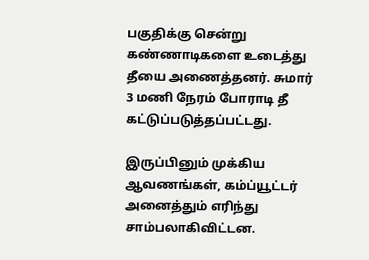பகுதிக்கு சென்று கண்ணாடிகளை உடைத்து தீயை அணைத்தனர். சுமார் 3 மணி நேரம் போராடி தீ கட்டுப்படுத்தப்பட்டது.

இருப்பினும் முக்கிய ஆவணங்கள், கம்ப்யூட்டர் அனைத்தும் எரிந்து சாம்பலாகிவிட்டன.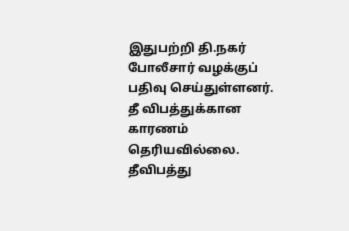இதுபற்றி தி.நகர் போலீசார் வழக்குப் பதிவு செய்துள்ளனர். தீ விபத்துக்கான காரணம் தெரியவில்லை. தீவிபத்து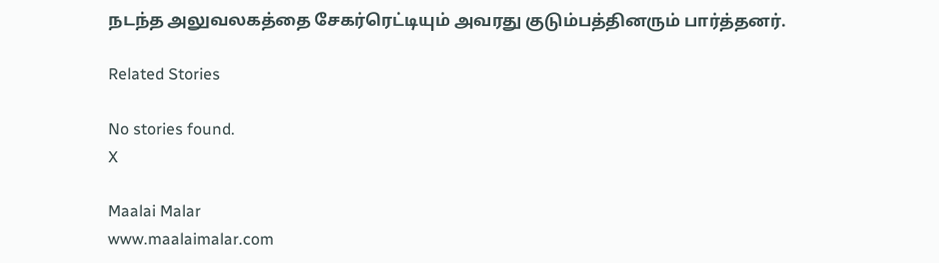நடந்த அலுவலகத்தை சேகர்ரெட்டியும் அவரது குடும்பத்தினரும் பார்த்தனர்.

Related Stories

No stories found.
X

Maalai Malar
www.maalaimalar.com